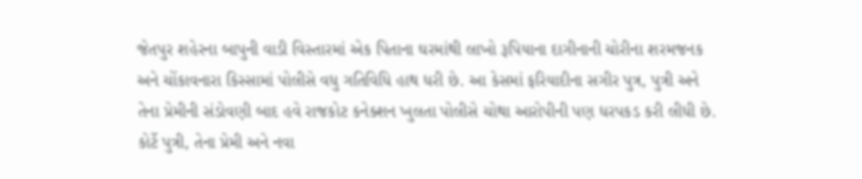જેતપુર શહેરના બાપુની વાડી વિસ્તારમાં એક પિતાના ઘરમાંથી લાખો રૂપિયાના દાગીનાની ચોરીના શરમજનક અને ચોંકાવનારા કિસ્સામાં પોલીસે વધુ ગતિવિધિ હાથ ધરી છે. આ કેસમાં ફરિયાદીના સગીર પુત્ર, પુત્રી અને તેના પ્રેમીની સંડોવણી બાદ હવે રાજકોટ કનેક્શન ખુલતા પોલીસે ચોથા આરોપીની પણ ધરપકડ કરી લીધી છે. કોર્ટે પુત્રી, તેના પ્રેમી અને નવા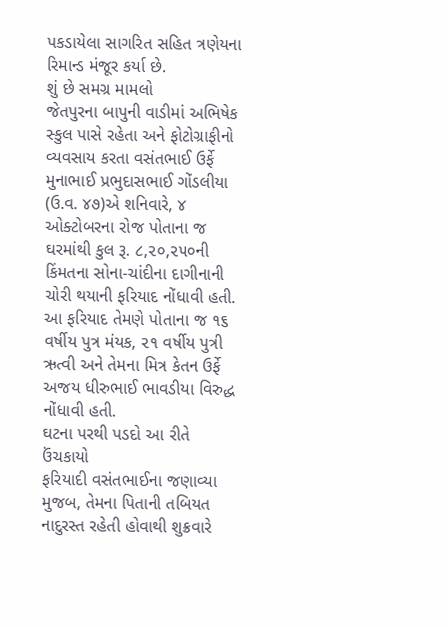પકડાયેલા સાગરિત સહિત ત્રણેયના રિમાન્ડ મંજૂર કર્યા છે.
શું છે સમગ્ર મામલો
જેતપુરના બાપુની વાડીમાં અભિષેક સ્કુલ પાસે રહેતા અને ફોટોગ્રાફીનો વ્યવસાય કરતા વસંતભાઈ ઉર્ફે મુનાભાઈ પ્રભુદાસભાઈ ગોંડલીયા (ઉ.વ. ૪૭)એ શનિવારે, ૪ ઓક્ટોબરના રોજ પોતાના જ ઘરમાંથી કુલ રૂ. ૮,૨૦,૨૫૦ની કિંમતના સોના-ચાંદીના દાગીનાની ચોરી થયાની ફરિયાદ નોંધાવી હતી. આ ફરિયાદ તેમણે પોતાના જ ૧૬ વર્ષીય પુત્ર મંયક, ૨૧ વર્ષીય પુત્રી ઋત્વી અને તેમના મિત્ર કેતન ઉર્ફે અજય ધીરુભાઈ ભાવડીયા વિરુદ્ધ નોંધાવી હતી.
ઘટના પરથી પડદો આ રીતે ઉંચકાયો
ફરિયાદી વસંતભાઈના જણાવ્યા મુજબ, તેમના પિતાની તબિયત નાદુરસ્ત રહેતી હોવાથી શુક્રવારે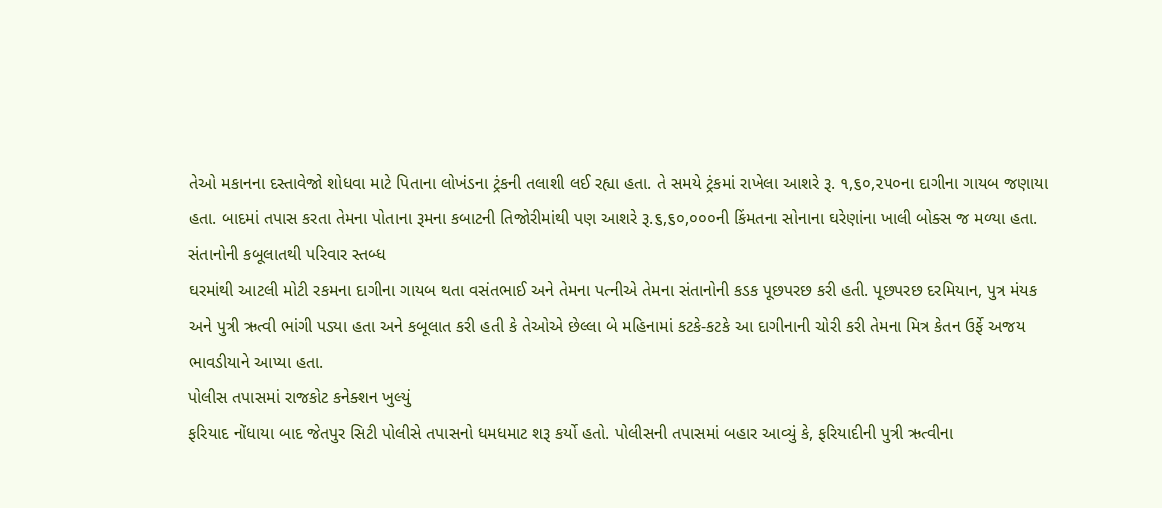તેઓ મકાનના દસ્તાવેજો શોધવા માટે પિતાના લોખંડના ટ્રંકની તલાશી લઈ રહ્યા હતા. તે સમયે ટ્રંકમાં રાખેલા આશરે રૂ. ૧,૬૦,૨૫૦ના દાગીના ગાયબ જણાયા હતા. બાદમાં તપાસ કરતા તેમના પોતાના રૂમના કબાટની તિજોરીમાંથી પણ આશરે રૂ.૬,૬૦,૦૦૦ની કિંમતના સોનાના ઘરેણાંના ખાલી બોક્સ જ મળ્યા હતા.
સંતાનોની કબૂલાતથી પરિવાર સ્તબ્ધ
ઘરમાંથી આટલી મોટી રકમના દાગીના ગાયબ થતા વસંતભાઈ અને તેમના પત્નીએ તેમના સંતાનોની કડક પૂછપરછ કરી હતી. પૂછપરછ દરમિયાન, પુત્ર મંયક અને પુત્રી ઋત્વી ભાંગી પડ્યા હતા અને કબૂલાત કરી હતી કે તેઓએ છેલ્લા બે મહિનામાં કટકે-કટકે આ દાગીનાની ચોરી કરી તેમના મિત્ર કેતન ઉર્ફે અજય ભાવડીયાને આપ્યા હતા.
પોલીસ તપાસમાં રાજકોટ કનેક્શન ખુલ્યું
ફરિયાદ નોંધાયા બાદ જેતપુર સિટી પોલીસે તપાસનો ધમધમાટ શરૂ કર્યો હતો. પોલીસની તપાસમાં બહાર આવ્યું કે, ફરિયાદીની પુત્રી ઋત્વીના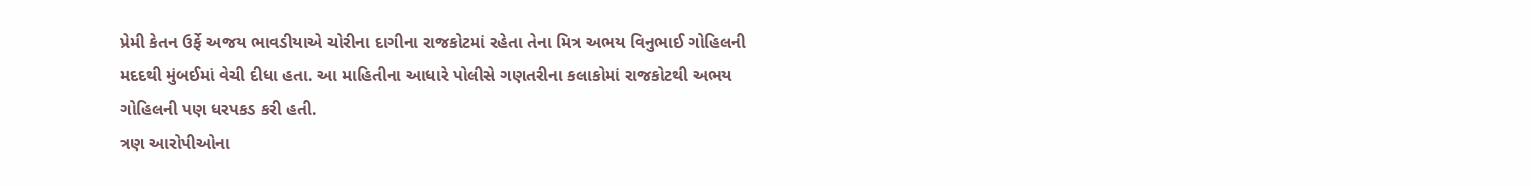પ્રેમી કેતન ઉર્ફે અજય ભાવડીયાએ ચોરીના દાગીના રાજકોટમાં રહેતા તેના મિત્ર અભય વિનુભાઈ ગોહિલની મદદથી મુંબઈમાં વેચી દીધા હતા. આ માહિતીના આધારે પોલીસે ગણતરીના કલાકોમાં રાજકોટથી અભય ગોહિલની પણ ધરપકડ કરી હતી.
ત્રણ આરોપીઓના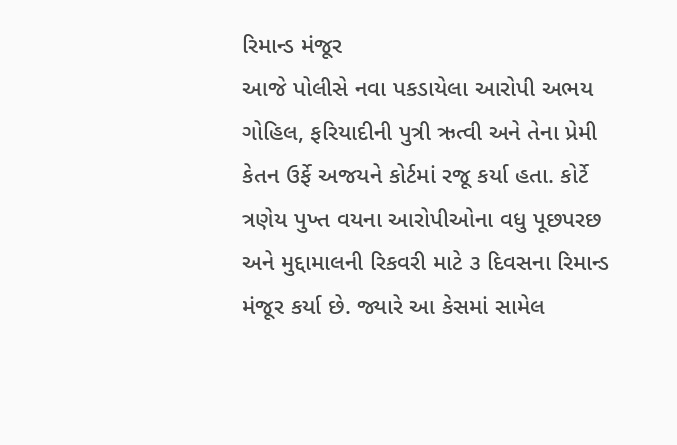રિમાન્ડ મંજૂર
આજે પોલીસે નવા પકડાયેલા આરોપી અભય ગોહિલ, ફરિયાદીની પુત્રી ઋત્વી અને તેના પ્રેમી કેતન ઉર્ફે અજયને કોર્ટમાં રજૂ કર્યા હતા. કોર્ટે ત્રણેય પુખ્ત વયના આરોપીઓના વધુ પૂછપરછ અને મુદ્દામાલની રિકવરી માટે ૩ દિવસના રિમાન્ડ મંજૂર કર્યા છે. જ્યારે આ કેસમાં સામેલ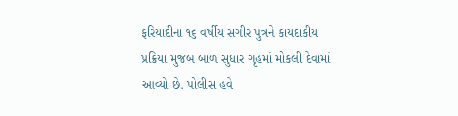ફરિયાદીના ૧૬ વર્ષીય સગીર પુત્રને કાયદાકીય પ્રક્રિયા મુજબ બાળ સુધાર ગૃહમાં મોકલી દેવામાં આવ્યો છે. પોલીસ હવે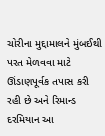ચોરીના મુદ્દામાલને મુંબઈથી પરત મેળવવા માટે ઊંડાણપૂર્વક તપાસ કરી રહી છે અને રિમાન્ડ દરમિયાન આ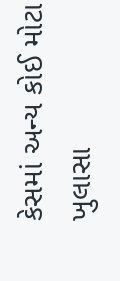કેસમાં અન્ય કોઈ મોટા ખુલાસા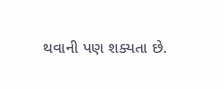થવાની પણ શક્યતા છે.